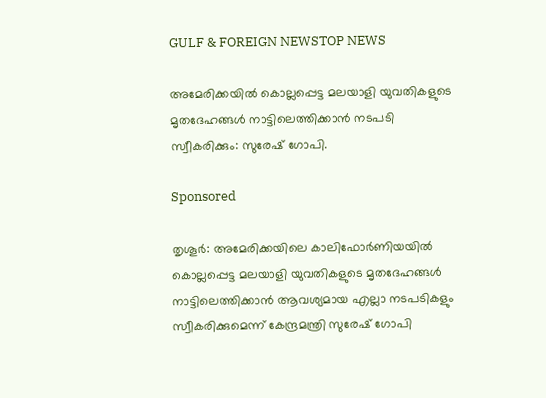GULF & FOREIGN NEWSTOP NEWS

അമേരിക്കയിൽ കൊല്ലപ്പെട്ട മലയാളി യുവതികളുടെ മൃതദേഹങ്ങൾ നാട്ടിലെത്തിക്കാൻ നടപടി സ്വീകരിക്കും: സുരേഷ് ഗോപി.

Sponsored

തൃശൂർ: അമേരിക്കയിലെ കാലിഫോർണിയയിൽ കൊല്ലപ്പെട്ട മലയാളി യുവതികളുടെ മൃതദേഹങ്ങൾ നാട്ടിലെത്തിക്കാൻ ആവശ്യമായ എല്ലാ നടപടികളും സ്വീകരിക്കുമെന്ന് കേന്ദ്രമന്ത്രി സുരേഷ് ഗോപി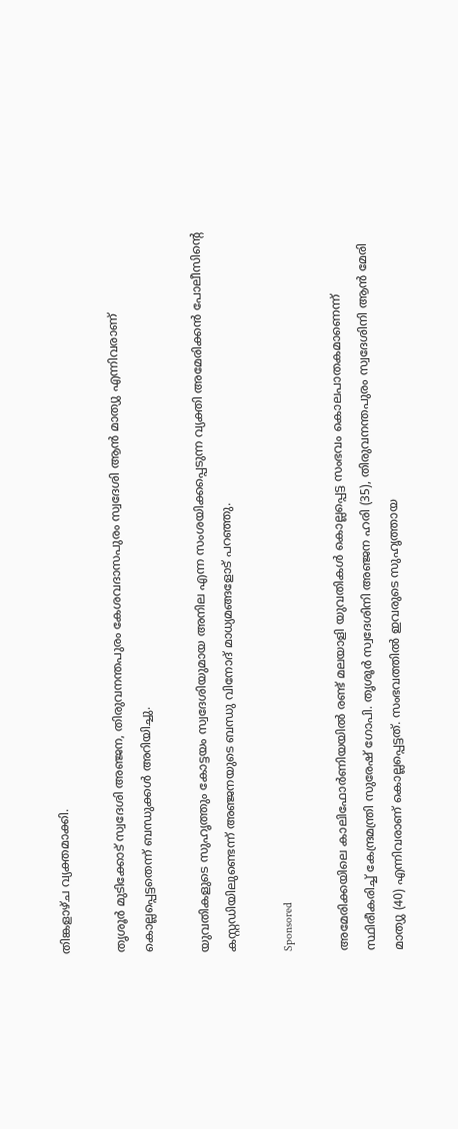തിങ്കളാഴ്ച വ്യക്തമാക്കി.

തൃശൂർ മുടിക്കോട് സ്വദേശി അഞ്ജന, തിരുവനന്തപുരം കേശവദാസപുരം സ്വദേശി ആൻ മാത്യു എന്നിവരാണ് കൊല്ലപ്പെട്ടതെന്ന് ബന്ധുക്കൾ അറിയിച്ചു.

യുവതികളുടെ സുഹൃത്തും കോട്ടയം സ്വദേശിയുമായ അനില എന്ന സംശയിക്കപ്പെടുന്ന വ്യക്തി അമേരിക്കൻ പോലീസിന്റെ കസ്റ്റഡിയിലുണ്ടെന്ന് അഞ്ജനയുടെ ബന്ധു വിനോദ് മാധ്യമങ്ങളോട് പറഞ്ഞു.

Sponsored

അമേരിക്കയിലെ കാലിഫോർണിയയിൽ രണ്ട് മലയാളി യുവതികൾ കൊല്ലപ്പെട്ട സംഭവം കൊലപാതകമാണെന്ന് സ്ഥിരീകരിച്ച് കേന്ദ്രമന്ത്രി സുരേഷ് ഗോപി. തൃശൂർ സ്വദേശിനി അഞ്ജന ഹരി (35), തിരുവനന്തപുരം സ്വദേശിനി ആൻ മേരി മാത്യു (40) എന്നിവരാണ് കൊല്ലപ്പെട്ടത്. സംഭവത്തിൽ ഇവരുടെ സുഹൃത്തായ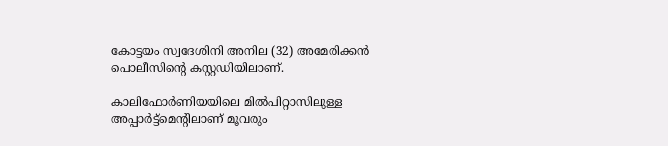കോട്ടയം സ്വദേശിനി അനില (32) അമേരിക്കൻ പൊലീസിൻ്റെ കസ്റ്റഡിയിലാണ്.

കാലിഫോർണിയയിലെ മിൽപിറ്റാസിലുള്ള അപ്പാർട്ട്മെൻ്റിലാണ് മൂവരും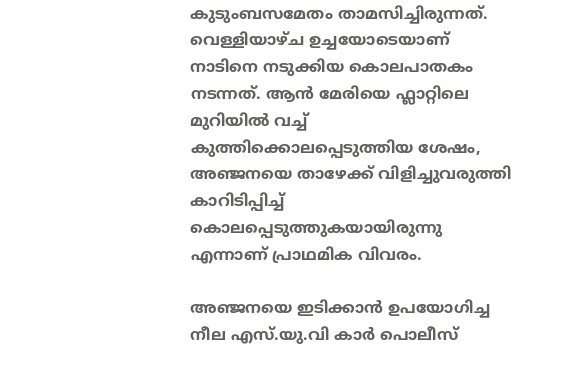കുടുംബസമേതം താമസിച്ചിരുന്നത്. വെള്ളിയാഴ്ച ഉച്ചയോടെയാണ് നാടിനെ നടുക്കിയ കൊലപാതകം നടന്നത്. ആൻ മേരിയെ ഫ്ലാറ്റിലെ മുറിയിൽ വച്ച് കുത്തിക്കൊലപ്പെടുത്തിയ ശേഷം, അഞ്ജനയെ താഴേക്ക് വിളിച്ചുവരുത്തി കാറിടിപ്പിച്ച് കൊലപ്പെടുത്തുകയായിരുന്നു എന്നാണ് പ്രാഥമിക വിവരം.

അഞ്ജനയെ ഇടിക്കാൻ ഉപയോഗിച്ച നീല എസ്.യു.വി കാർ പൊലീസ്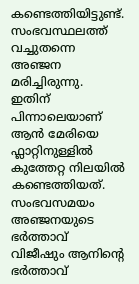കണ്ടെത്തിയിട്ടുണ്ട്. സംഭവസ്ഥലത്ത് വച്ചുതന്നെ അഞ്ജന മരിച്ചിരുന്നു. ഇതിന് പിന്നാലെയാണ് ആൻ മേരിയെ ഫ്ലാറ്റിനുള്ളിൽ കുത്തേറ്റ നിലയിൽ കണ്ടെത്തിയത്. സംഭവസമയം അഞ്ജനയുടെ ഭർത്താവ് വിജീഷും ആനിൻ്റെ ഭർത്താവ്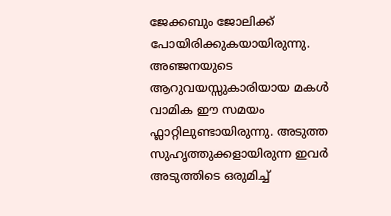ജേക്കബും ജോലിക്ക് പോയിരിക്കുകയായിരുന്നു. അഞ്ജനയുടെ ആറുവയസ്സുകാരിയായ മകൾ വാമിക ഈ സമയം ഫ്ലാറ്റിലുണ്ടായിരുന്നു. അടുത്ത സുഹൃത്തുക്കളായിരുന്ന ഇവർ അടുത്തിടെ ഒരുമിച്ച്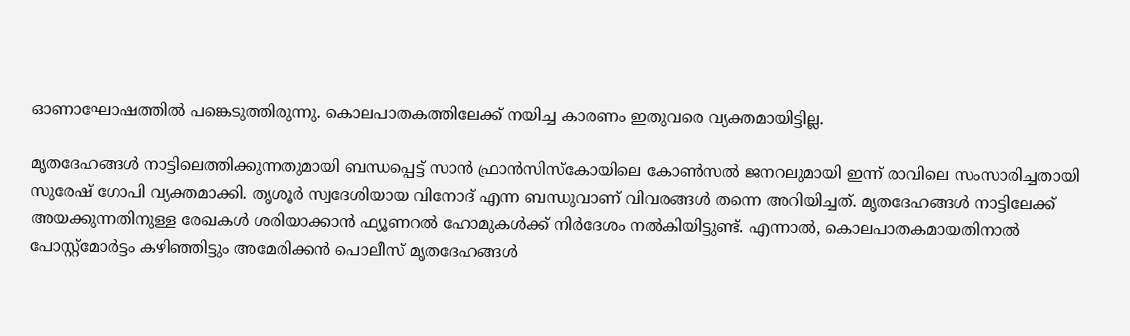ഓണാഘോഷത്തിൽ പങ്കെടുത്തിരുന്നു. കൊലപാതകത്തിലേക്ക് നയിച്ച കാരണം ഇതുവരെ വ്യക്തമായിട്ടില്ല.

മൃതദേഹങ്ങൾ നാട്ടിലെത്തിക്കുന്നതുമായി ബന്ധപ്പെട്ട് സാൻ ഫ്രാൻസിസ്കോയിലെ കോൺസൽ ജനറലുമായി ഇന്ന് രാവിലെ സംസാരിച്ചതായി സുരേഷ് ഗോപി വ്യക്തമാക്കി. തൃശൂർ സ്വദേശിയായ വിനോദ് എന്ന ബന്ധുവാണ് വിവരങ്ങൾ തന്നെ അറിയിച്ചത്. മൃതദേഹങ്ങൾ നാട്ടിലേക്ക് അയക്കുന്നതിനുള്ള രേഖകൾ ശരിയാക്കാൻ ഫ്യൂണറൽ ഹോമുകൾക്ക് നിർദേശം നൽകിയിട്ടുണ്ട്. എന്നാൽ, കൊലപാതകമായതിനാൽ പോസ്റ്റ്‌മോർട്ടം കഴിഞ്ഞിട്ടും അമേരിക്കൻ പൊലീസ് മൃതദേഹങ്ങൾ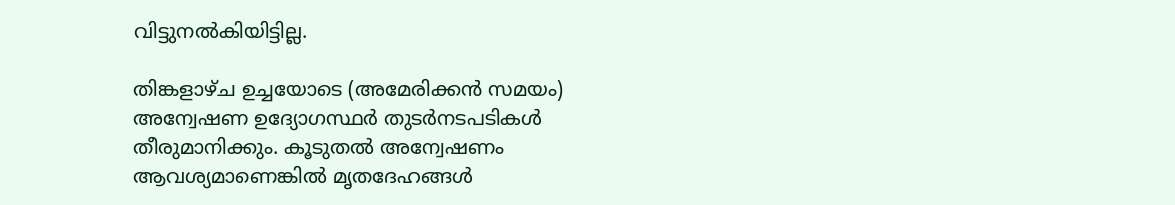വിട്ടുനൽകിയിട്ടില്ല.

തിങ്കളാഴ്ച ഉച്ചയോടെ (അമേരിക്കൻ സമയം) അന്വേഷണ ഉദ്യോഗസ്ഥർ തുടർനടപടികൾ തീരുമാനിക്കും. കൂടുതൽ അന്വേഷണം ആവശ്യമാണെങ്കിൽ മൃതദേഹങ്ങൾ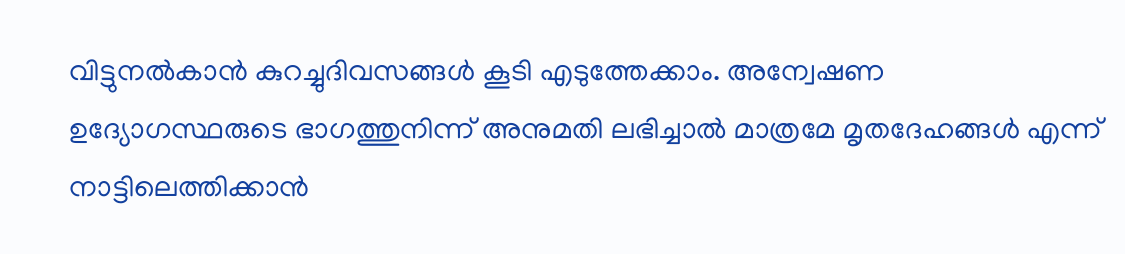വിട്ടുനൽകാൻ കുറച്ചുദിവസങ്ങൾ കൂടി എടുത്തേക്കാം. അന്വേഷണ ഉദ്യോഗസ്ഥരുടെ ഭാഗത്തുനിന്ന് അനുമതി ലഭിച്ചാൽ മാത്രമേ മൃതദേഹങ്ങൾ എന്ന് നാട്ടിലെത്തിക്കാൻ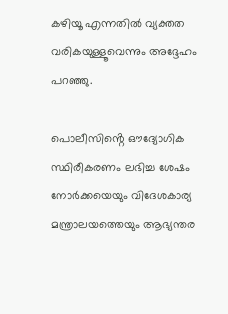കഴിയൂ എന്നതിൽ വ്യക്തത വരികയുള്ളൂവെന്നും അദ്ദേഹം പറഞ്ഞു.

പൊലീസിൻ്റെ ഔദ്യോഗിക സ്ഥിരീകരണം ലഭിച്ച ശേഷം നോർക്കയെയും വിദേശകാര്യ മന്ത്രാലയത്തെയും ആഭ്യന്തര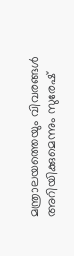മന്ത്രാലയത്തെയും വിവരങ്ങൾ അറിയിക്കുമെന്നും സുരേഷ്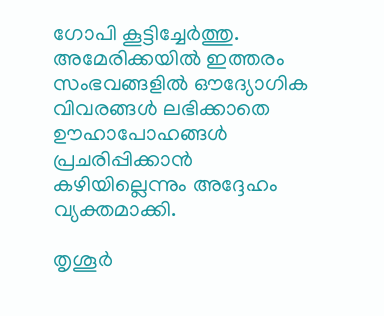ഗോപി കൂട്ടിച്ചേർത്തു. അമേരിക്കയിൽ ഇത്തരം സംഭവങ്ങളിൽ ഔദ്യോഗിക വിവരങ്ങൾ ലഭിക്കാതെ ഊഹാപോഹങ്ങൾ പ്രചരിപ്പിക്കാൻ കഴിയില്ലെന്നും അദ്ദേഹം വ്യക്തമാക്കി.

തൃശൂർ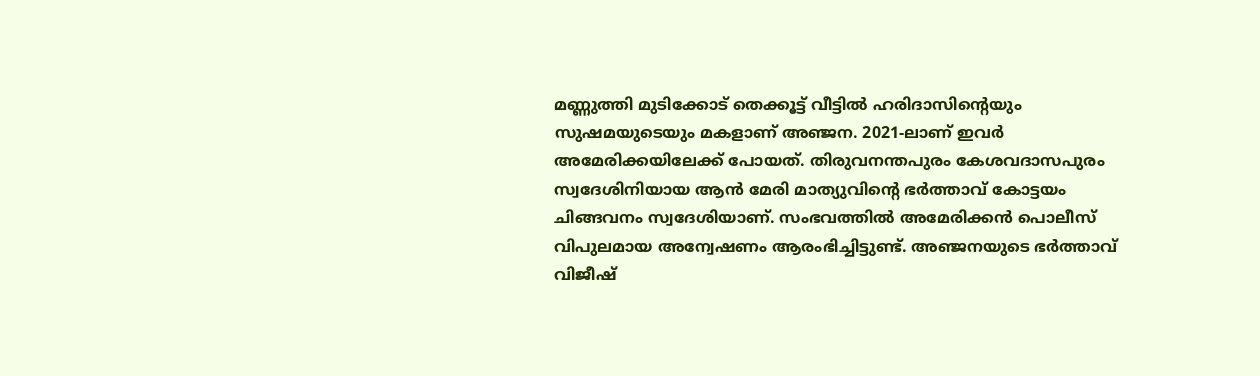മണ്ണുത്തി മുടിക്കോട് തെക്കൂട്ട് വീട്ടിൽ ഹരിദാസിൻ്റെയും സുഷമയുടെയും മകളാണ് അഞ്ജന. 2021-ലാണ് ഇവർ അമേരിക്കയിലേക്ക് പോയത്. തിരുവനന്തപുരം കേശവദാസപുരം സ്വദേശിനിയായ ആൻ മേരി മാത്യുവിൻ്റെ ഭർത്താവ് കോട്ടയം ചിങ്ങവനം സ്വദേശിയാണ്. സംഭവത്തിൽ അമേരിക്കൻ പൊലീസ് വിപുലമായ അന്വേഷണം ആരംഭിച്ചിട്ടുണ്ട്. അഞ്ജനയുടെ ഭർത്താവ് വിജീഷ്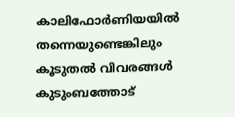കാലിഫോർണിയയിൽ തന്നെയുണ്ടെങ്കിലും കൂടുതൽ വിവരങ്ങൾ കുടുംബത്തോട്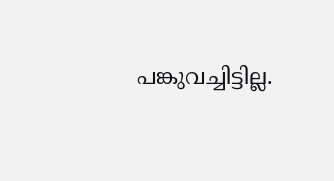പങ്കുവച്ചിട്ടില്ല.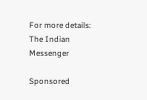For more details: The Indian Messenger

Sponsored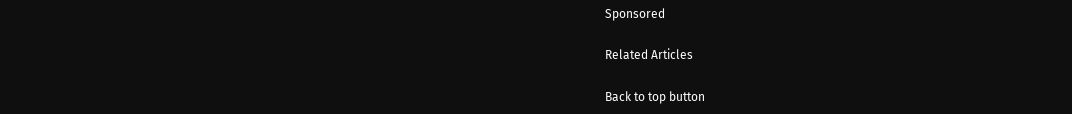Sponsored

Related Articles

Back to top button